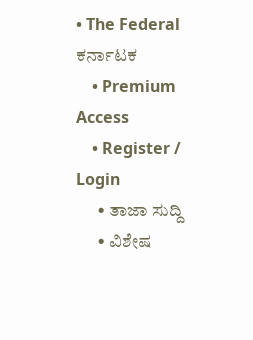• The Federal ಕರ್ನಾಟಕ
    • Premium Access
    • Register / Login
      • ತಾಜಾ ಸುದ್ದಿ
      • ವಿಶೇಷ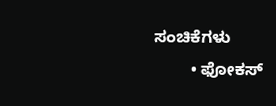ಸಂಚಿಕೆಗಳು
        • ಫೋಕಸ್‌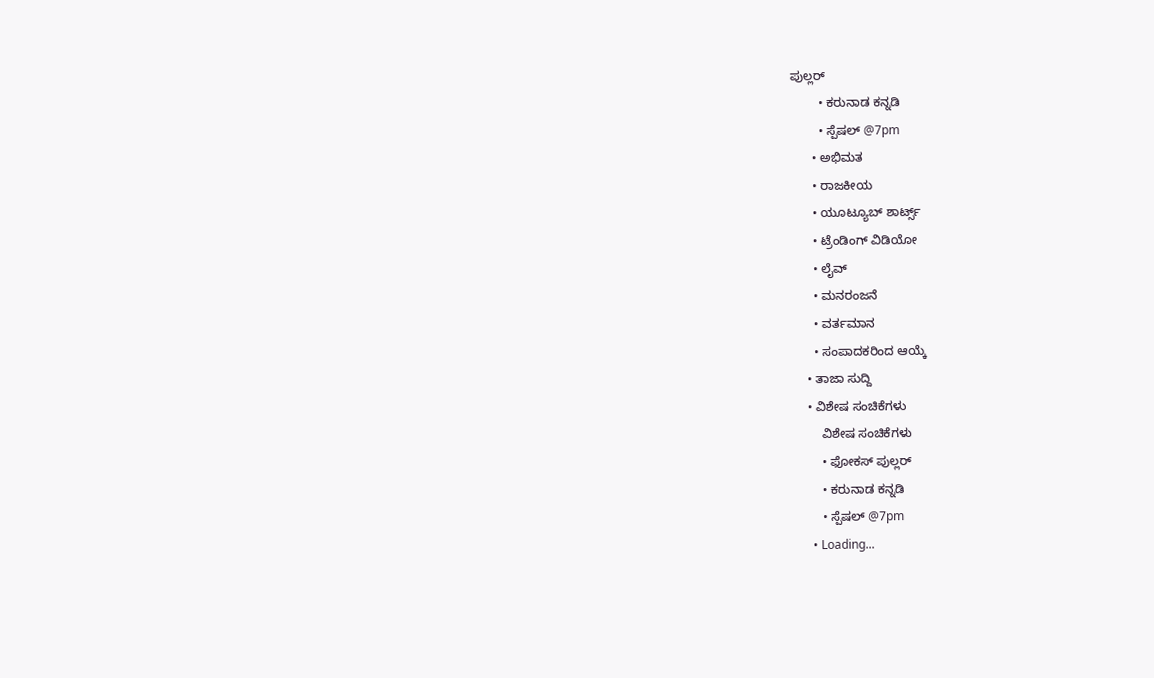ಪುಲ್ಲರ್‌
        • ಕರುನಾಡ ಕನ್ನಡಿ
        • ಸ್ಪೆಷಲ್‌ @7pm
      • ಅಭಿಮತ
      • ರಾಜಕೀಯ
      • ಯೂಟ್ಯೂಬ್‌ ಶಾರ್ಟ್ಸ್‌
      • ಟ್ರೆಂಡಿಂಗ್‌ ವಿಡಿಯೋ
      • ಲೈವ್‌
      • ಮನರಂಜನೆ
      • ವರ್ತಮಾನ
      • ಸಂಪಾದಕರಿಂದ ಆಯ್ಕೆ
    • ತಾಜಾ ಸುದ್ದಿ
    • ವಿಶೇಷ ಸಂಚಿಕೆಗಳು
        ವಿಶೇಷ ಸಂಚಿಕೆಗಳು
        • ಫೋಕಸ್‌ ಪುಲ್ಲರ್‌
        • ಕರುನಾಡ ಕನ್ನಡಿ
        • ಸ್ಪೆಷಲ್‌ @7pm
      • Loading...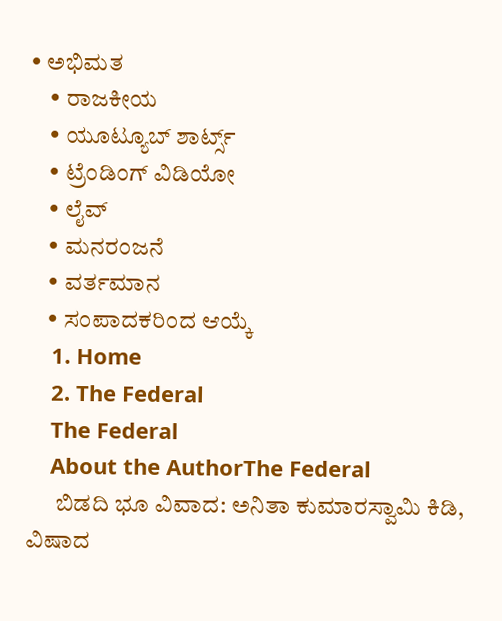• ಅಭಿಮತ
    • ರಾಜಕೀಯ
    • ಯೂಟ್ಯೂಬ್‌ ಶಾರ್ಟ್ಸ್‌
    • ಟ್ರೆಂಡಿಂಗ್‌ ವಿಡಿಯೋ
    • ಲೈವ್‌
    • ಮನರಂಜನೆ
    • ವರ್ತಮಾನ
    • ಸಂಪಾದಕರಿಂದ ಆಯ್ಕೆ
    1. Home
    2. The Federal
    The Federal
    About the AuthorThe Federal
      ಬಿಡದಿ ಭೂ ವಿವಾದ: ಅನಿತಾ ಕುಮಾರಸ್ವಾಮಿ ಕಿಡಿ, ವಿಷಾದ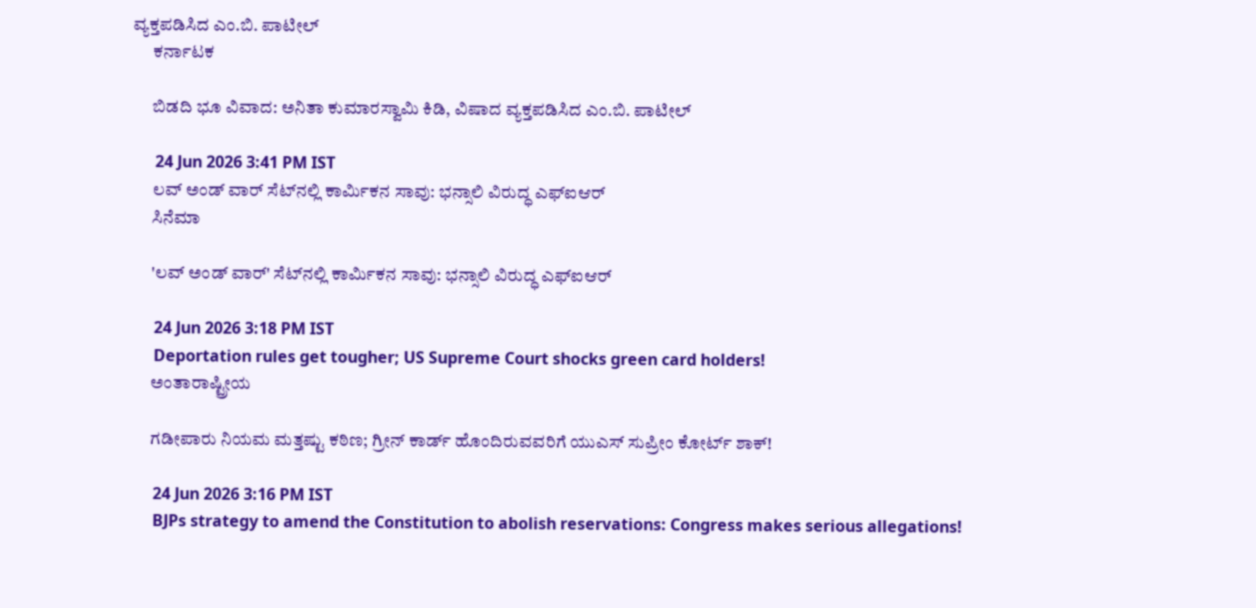ವ್ಯಕ್ತಪಡಿಸಿದ ಎಂ.ಬಿ. ಪಾಟೀಲ್
      ಕರ್ನಾಟಕ

      ಬಿಡದಿ ಭೂ ವಿವಾದ: ಅನಿತಾ ಕುಮಾರಸ್ವಾಮಿ ಕಿಡಿ, ವಿಷಾದ ವ್ಯಕ್ತಪಡಿಸಿದ ಎಂ.ಬಿ. ಪಾಟೀಲ್

      24 Jun 2026 3:41 PM IST
      ಲವ್ ಅಂಡ್ ವಾರ್ ಸೆಟ್‌ನಲ್ಲಿ ಕಾರ್ಮಿಕನ ಸಾವು: ಭನ್ಸಾಲಿ ವಿರುದ್ಧ ಎಫ್‌ಐಆರ್
      ಸಿನೆಮಾ

      'ಲವ್ ಅಂಡ್ ವಾರ್' ಸೆಟ್‌ನಲ್ಲಿ ಕಾರ್ಮಿಕನ ಸಾವು: ಭನ್ಸಾಲಿ ವಿರುದ್ಧ ಎಫ್‌ಐಆರ್

      24 Jun 2026 3:18 PM IST
      Deportation rules get tougher; US Supreme Court shocks green card holders!
      ಅಂತಾರಾಷ್ಟ್ರೀಯ

      ಗಡೀಪಾರು ನಿಯಮ ಮತ್ತಷ್ಟು ಕಠಿಣ; ಗ್ರೀನ್ ಕಾರ್ಡ್ ಹೊಂದಿರುವವರಿಗೆ ಯುಎಸ್ ಸುಪ್ರೀಂ ಕೋರ್ಟ್ ಶಾಕ್!

      24 Jun 2026 3:16 PM IST
      BJPs strategy to amend the Constitution to abolish reservations: Congress makes serious allegations!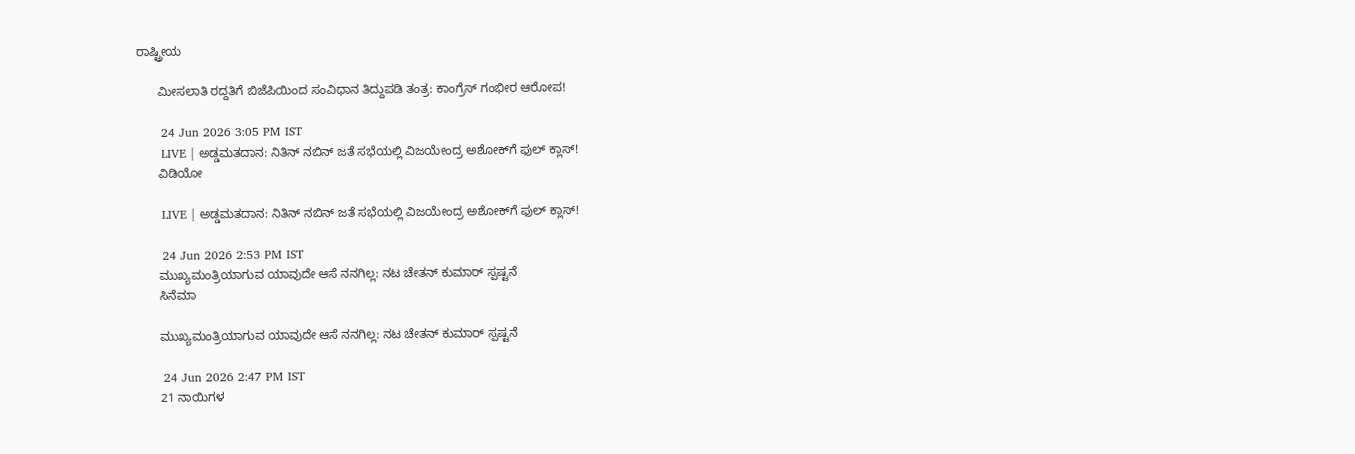ರಾಷ್ಟ್ರೀಯ

      ಮೀಸಲಾತಿ ರದ್ದತಿಗೆ ಬಿಜೆಪಿಯಿಂದ ಸಂವಿಧಾನ ತಿದ್ದುಪಡಿ ತಂತ್ರ: ಕಾಂಗ್ರೆಸ್ ಗಂಭೀರ ಆರೋಪ!

      24 Jun 2026 3:05 PM IST
      LIVE | ಅಡ್ಡಮತದಾನ: ನಿತಿನ್ ನಬಿನ್ ಜತೆ ಸಭೆಯಲ್ಲಿ ವಿಜಯೇಂದ್ರ ಅಶೋಕ್‌ಗೆ ಫುಲ್‌ ಕ್ಲಾಸ್!
      ವಿಡಿಯೋ

      LIVE | ಅಡ್ಡಮತದಾನ: ನಿತಿನ್ ನಬಿನ್ ಜತೆ ಸಭೆಯಲ್ಲಿ ವಿಜಯೇಂದ್ರ ಅಶೋಕ್‌ಗೆ ಫುಲ್‌ ಕ್ಲಾಸ್!

      24 Jun 2026 2:53 PM IST
      ಮುಖ್ಯಮಂತ್ರಿಯಾಗುವ ಯಾವುದೇ ಆಸೆ ನನಗಿಲ್ಲ: ನಟ ಚೇತನ್ ಕುಮಾರ್ ಸ್ಪಷ್ಟನೆ
      ಸಿನೆಮಾ

      ಮುಖ್ಯಮಂತ್ರಿಯಾಗುವ ಯಾವುದೇ ಆಸೆ ನನಗಿಲ್ಲ: ನಟ ಚೇತನ್ ಕುಮಾರ್ ಸ್ಪಷ್ಟನೆ

      24 Jun 2026 2:47 PM IST
      21 ನಾಯಿಗಳ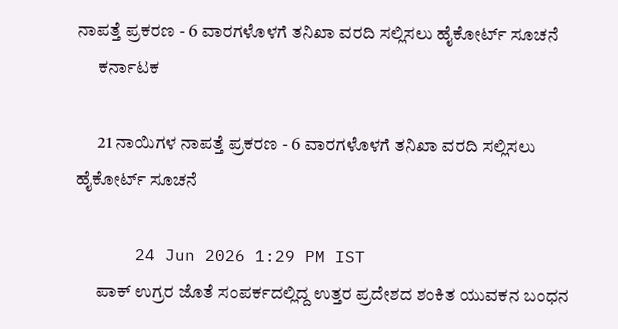ನಾಪತ್ತೆ ಪ್ರಕರಣ - 6 ವಾರಗಳೊಳಗೆ ತನಿಖಾ ವರದಿ ಸಲ್ಲಿಸಲು ಹೈಕೋರ್ಟ್ ಸೂಚನೆ
      ಕರ್ನಾಟಕ

      21 ನಾಯಿಗಳ ನಾಪತ್ತೆ ಪ್ರಕರಣ - 6 ವಾರಗಳೊಳಗೆ ತನಿಖಾ ವರದಿ ಸಲ್ಲಿಸಲು ಹೈಕೋರ್ಟ್ ಸೂಚನೆ

      24 Jun 2026 1:29 PM IST
      ಪಾಕ್ ಉಗ್ರರ ಜೊತೆ ಸಂಪರ್ಕದಲ್ಲಿದ್ದ ಉತ್ತರ ಪ್ರದೇಶದ ಶಂಕಿತ ಯುವಕನ ಬಂಧನ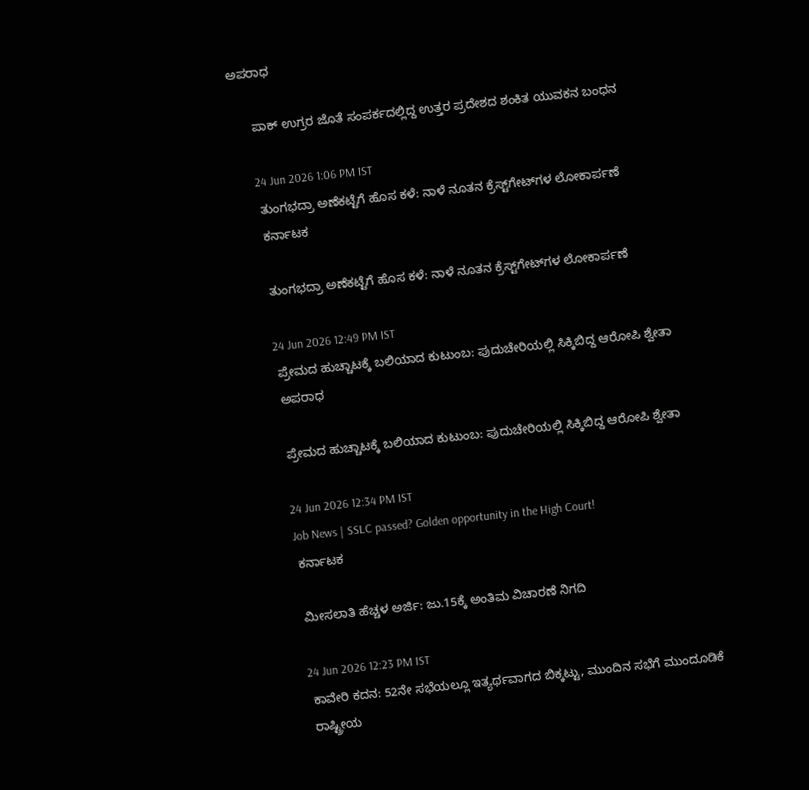ಅಪರಾಧ

      ಪಾಕ್ ಉಗ್ರರ ಜೊತೆ ಸಂಪರ್ಕದಲ್ಲಿದ್ದ ಉತ್ತರ ಪ್ರದೇಶದ ಶಂಕಿತ ಯುವಕನ ಬಂಧನ

      24 Jun 2026 1:06 PM IST
      ತುಂಗಭದ್ರಾ ಅಣೆಕಟ್ಟೆಗೆ ಹೊಸ ಕಳೆ: ನಾಳೆ ನೂತನ ಕ್ರೆಸ್ಟ್‌ಗೇಟ್‌ಗಳ ಲೋಕಾರ್ಪಣೆ
      ಕರ್ನಾಟಕ

      ತುಂಗಭದ್ರಾ ಅಣೆಕಟ್ಟೆಗೆ ಹೊಸ ಕಳೆ: ನಾಳೆ ನೂತನ ಕ್ರೆಸ್ಟ್‌ಗೇಟ್‌ಗಳ ಲೋಕಾರ್ಪಣೆ

      24 Jun 2026 12:49 PM IST
      ಪ್ರೇಮದ ಹುಚ್ಚಾಟಕ್ಕೆ ಬಲಿಯಾದ ಕುಟುಂಬ: ಪುದುಚೇರಿಯಲ್ಲಿ ಸಿಕ್ಕಿಬಿದ್ದ ಆರೋಪಿ ಶ್ವೇತಾ
      ಅಪರಾಧ

      ಪ್ರೇಮದ ಹುಚ್ಚಾಟಕ್ಕೆ ಬಲಿಯಾದ ಕುಟುಂಬ: ಪುದುಚೇರಿಯಲ್ಲಿ ಸಿಕ್ಕಿಬಿದ್ದ ಆರೋಪಿ ಶ್ವೇತಾ

      24 Jun 2026 12:34 PM IST
      Job News | SSLC passed? Golden opportunity in the High Court!
      ಕರ್ನಾಟಕ

      ಮೀಸಲಾತಿ ಹೆಚ್ಚಳ ಅರ್ಜಿ: ಜು.15ಕ್ಕೆ ಅಂತಿಮ ವಿಚಾರಣೆ ನಿಗದಿ

      24 Jun 2026 12:23 PM IST
      ಕಾವೇರಿ ಕದನ: 52ನೇ ಸಭೆಯಲ್ಲೂ ಇತ್ಯರ್ಥವಾಗದ ಬಿಕ್ಕಟ್ಟು, ಮುಂದಿನ ಸಭೆಗೆ ಮುಂದೂಡಿಕೆ
      ರಾಷ್ಟ್ರೀಯ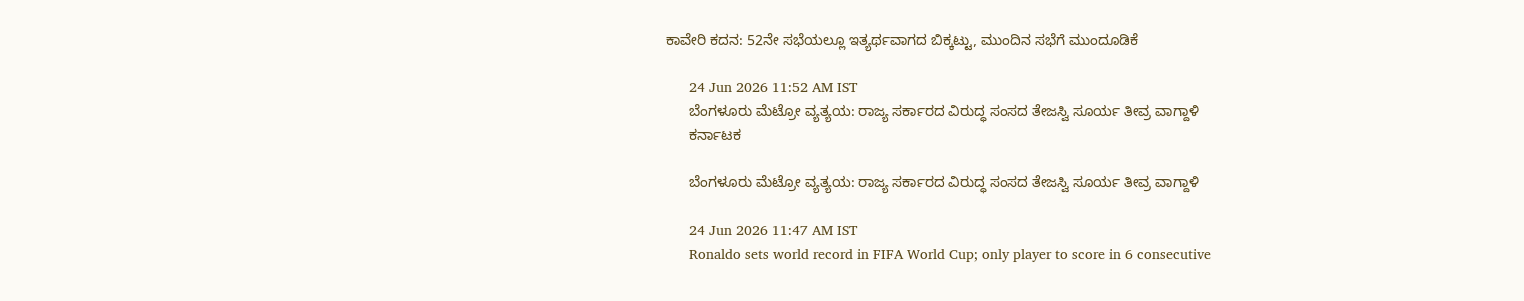ಕಾವೇರಿ ಕದನ: 52ನೇ ಸಭೆಯಲ್ಲೂ ಇತ್ಯರ್ಥವಾಗದ ಬಿಕ್ಕಟ್ಟು, ಮುಂದಿನ ಸಭೆಗೆ ಮುಂದೂಡಿಕೆ

      24 Jun 2026 11:52 AM IST
      ಬೆಂಗಳೂರು ಮೆಟ್ರೋ ವ್ಯತ್ಯಯ: ರಾಜ್ಯ ಸರ್ಕಾರದ ವಿರುದ್ಧ ಸಂಸದ ತೇಜಸ್ವಿ ಸೂರ್ಯ ತೀವ್ರ ವಾಗ್ದಾಳಿ
      ಕರ್ನಾಟಕ

      ಬೆಂಗಳೂರು ಮೆಟ್ರೋ ವ್ಯತ್ಯಯ: ರಾಜ್ಯ ಸರ್ಕಾರದ ವಿರುದ್ಧ ಸಂಸದ ತೇಜಸ್ವಿ ಸೂರ್ಯ ತೀವ್ರ ವಾಗ್ದಾಳಿ

      24 Jun 2026 11:47 AM IST
      Ronaldo sets world record in FIFA World Cup; only player to score in 6 consecutive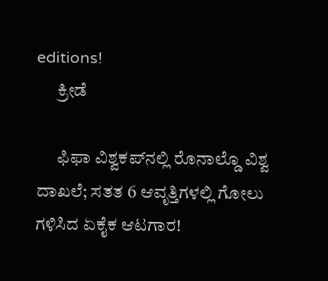editions!
      ಕ್ರೀಡೆ

      ಫಿಫಾ ವಿಶ್ವಕಪ್‌ನಲ್ಲಿ ರೊನಾಲ್ಡೊ ವಿಶ್ವ ದಾಖಲೆ; ಸತತ 6 ಆವೃತ್ತಿಗಳಲ್ಲಿ ಗೋಲು ಗಳಿಸಿದ ಏಕೈಕ ಆಟಗಾರ!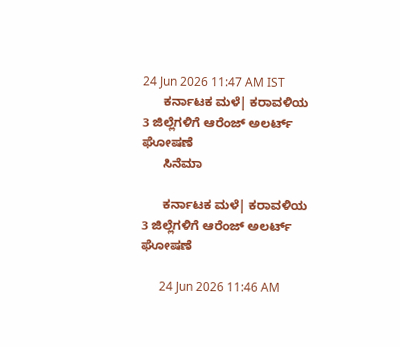24 Jun 2026 11:47 AM IST
      ಕರ್ನಾಟಕ ಮಳೆ| ಕರಾವಳಿಯ 3 ಜಿಲ್ಲೆಗಳಿಗೆ ಆರೆಂಜ್ ಅಲರ್ಟ್ ಘೋಷಣೆ
      ಸಿನೆಮಾ

      ಕರ್ನಾಟಕ ಮಳೆ| ಕರಾವಳಿಯ 3 ಜಿಲ್ಲೆಗಳಿಗೆ ಆರೆಂಜ್ ಅಲರ್ಟ್ ಘೋಷಣೆ

      24 Jun 2026 11:46 AM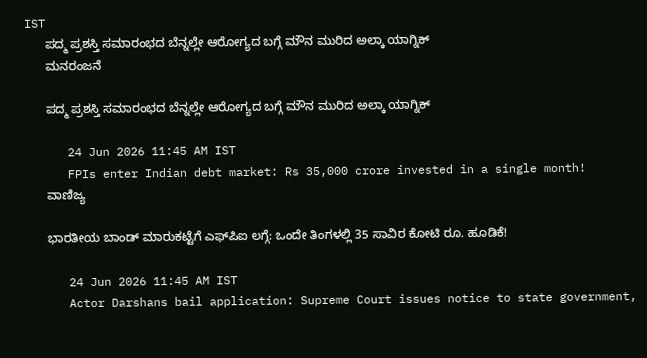IST
      ಪದ್ಮ ಪ್ರಶಸ್ತಿ ಸಮಾರಂಭದ ಬೆನ್ನಲ್ಲೇ ಆರೋಗ್ಯದ ಬಗ್ಗೆ ಮೌನ ಮುರಿದ ಅಲ್ಕಾ ಯಾಗ್ನಿಕ್
      ಮನರಂಜನೆ

      ಪದ್ಮ ಪ್ರಶಸ್ತಿ ಸಮಾರಂಭದ ಬೆನ್ನಲ್ಲೇ ಆರೋಗ್ಯದ ಬಗ್ಗೆ ಮೌನ ಮುರಿದ ಅಲ್ಕಾ ಯಾಗ್ನಿಕ್

      24 Jun 2026 11:45 AM IST
      FPIs enter Indian debt market: Rs 35,000 crore invested in a single month!
      ವಾಣಿಜ್ಯ

      ಭಾರತೀಯ ಬಾಂಡ್‌ ಮಾರುಕಟ್ಟೆಗೆ ಎಫ್‌ಪಿಐ ಲಗ್ಗೆ: ಒಂದೇ ತಿಂಗಳಲ್ಲಿ 35 ಸಾವಿರ ಕೋಟಿ ರೂ. ಹೂಡಿಕೆ!

      24 Jun 2026 11:45 AM IST
      Actor Darshans bail application: Supreme Court issues notice to state government,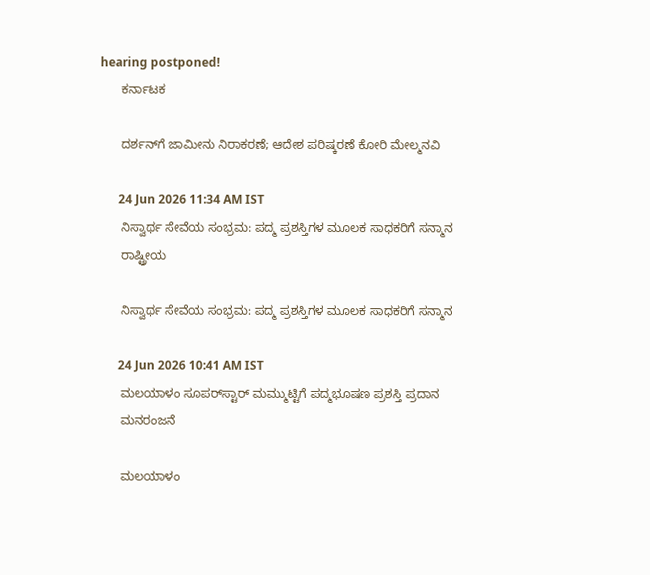hearing postponed!
      ಕರ್ನಾಟಕ

      ದರ್ಶನ್‌ಗೆ ಜಾಮೀನು ನಿರಾಕರಣೆ; ಆದೇಶ ಪರಿಷ್ಕರಣೆ ಕೋರಿ ಮೇಲ್ಮನವಿ

      24 Jun 2026 11:34 AM IST
      ನಿಸ್ವಾರ್ಥ ಸೇವೆಯ ಸಂಭ್ರಮ: ಪದ್ಮ ಪ್ರಶಸ್ತಿಗಳ ಮೂಲಕ ಸಾಧಕರಿಗೆ ಸನ್ಮಾನ
      ರಾಷ್ಟ್ರೀಯ

      ನಿಸ್ವಾರ್ಥ ಸೇವೆಯ ಸಂಭ್ರಮ: ಪದ್ಮ ಪ್ರಶಸ್ತಿಗಳ ಮೂಲಕ ಸಾಧಕರಿಗೆ ಸನ್ಮಾನ

      24 Jun 2026 10:41 AM IST
      ಮಲಯಾಳಂ ಸೂಪರ್‌ಸ್ಟಾರ್ ಮಮ್ಮುಟ್ಟಿಗೆ ಪದ್ಮಭೂಷಣ ಪ್ರಶಸ್ತಿ ಪ್ರದಾನ
      ಮನರಂಜನೆ

      ಮಲಯಾಳಂ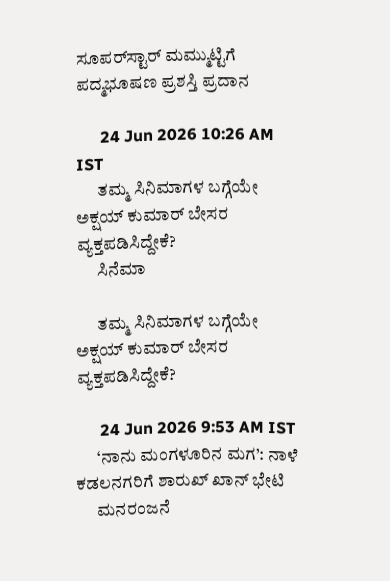ಸೂಪರ್‌ಸ್ಟಾರ್ ಮಮ್ಮುಟ್ಟಿಗೆ ಪದ್ಮಭೂಷಣ ಪ್ರಶಸ್ತಿ ಪ್ರದಾನ

      24 Jun 2026 10:26 AM IST
      ತಮ್ಮ ಸಿನಿಮಾಗಳ ಬಗ್ಗೆಯೇ ಅಕ್ಷಯ್ ಕುಮಾರ್ ಬೇಸರ ವ್ಯಕ್ತಪಡಿಸಿದ್ದೇಕೆ?
      ಸಿನೆಮಾ

      ತಮ್ಮ ಸಿನಿಮಾಗಳ ಬಗ್ಗೆಯೇ ಅಕ್ಷಯ್ ಕುಮಾರ್ ಬೇಸರ ವ್ಯಕ್ತಪಡಿಸಿದ್ದೇಕೆ?

      24 Jun 2026 9:53 AM IST
      ‘ನಾನು ಮಂಗಳೂರಿನ ಮಗ’: ನಾಳೆ ಕಡಲನಗರಿಗೆ ಶಾರುಖ್ ಖಾನ್ ಭೇಟಿ
      ಮನರಂಜನೆ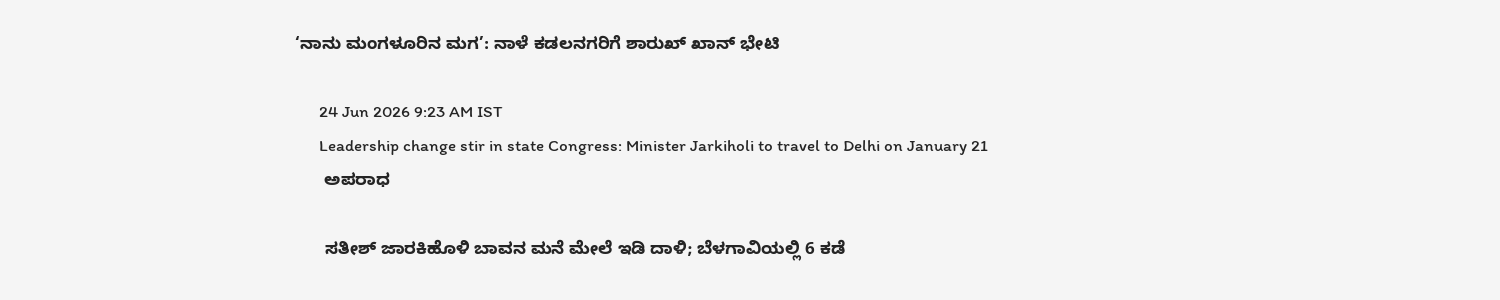‘ನಾನು ಮಂಗಳೂರಿನ ಮಗ’: ನಾಳೆ ಕಡಲನಗರಿಗೆ ಶಾರುಖ್ ಖಾನ್ ಭೇಟಿ

      24 Jun 2026 9:23 AM IST
      Leadership change stir in state Congress: Minister Jarkiholi to travel to Delhi on January 21
      ಅಪರಾಧ

      ಸತೀಶ್ ಜಾರಕಿಹೊಳಿ ಬಾವನ ಮನೆ ಮೇಲೆ ಇಡಿ ದಾಳಿ; ಬೆಳಗಾವಿಯಲ್ಲಿ 6 ಕಡೆ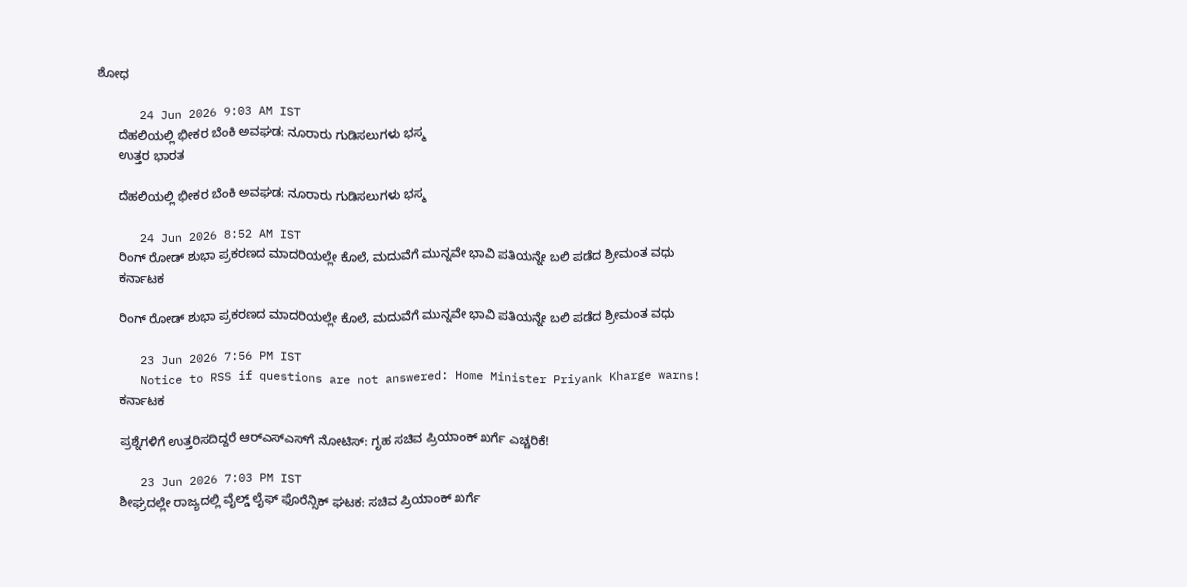ಶೋಧ

      24 Jun 2026 9:03 AM IST
      ದೆಹಲಿಯಲ್ಲಿ ಭೀಕರ ಬೆಂಕಿ ಅವಘಡ: ನೂರಾರು ಗುಡಿಸಲುಗಳು ಭಸ್ಮ
      ಉತ್ತರ ಭಾರತ

      ದೆಹಲಿಯಲ್ಲಿ ಭೀಕರ ಬೆಂಕಿ ಅವಘಡ: ನೂರಾರು ಗುಡಿಸಲುಗಳು ಭಸ್ಮ

      24 Jun 2026 8:52 AM IST
      ರಿಂಗ್ ರೋಡ್ ಶುಭಾ ಪ್ರಕರಣದ ಮಾದರಿಯಲ್ಲೇ ಕೊಲೆ, ಮದುವೆಗೆ ಮುನ್ನವೇ ಭಾವಿ ಪತಿಯನ್ನೇ ಬಲಿ ಪಡೆದ ಶ್ರೀಮಂತ ವಧು
      ಕರ್ನಾಟಕ

      ರಿಂಗ್ ರೋಡ್ ಶುಭಾ ಪ್ರಕರಣದ ಮಾದರಿಯಲ್ಲೇ ಕೊಲೆ, ಮದುವೆಗೆ ಮುನ್ನವೇ ಭಾವಿ ಪತಿಯನ್ನೇ ಬಲಿ ಪಡೆದ ಶ್ರೀಮಂತ ವಧು

      23 Jun 2026 7:56 PM IST
      Notice to RSS if questions are not answered: Home Minister Priyank Kharge warns!
      ಕರ್ನಾಟಕ

      ಪ್ರಶ್ನೆಗಳಿಗೆ ಉತ್ತರಿಸದಿದ್ದರೆ ಆರ್‌ಎಸ್‌ಎಸ್‌ಗೆ ನೋಟಿಸ್: ಗೃಹ ಸಚಿವ ಪ್ರಿಯಾಂಕ್ ಖರ್ಗೆ ಎಚ್ಚರಿಕೆ!

      23 Jun 2026 7:03 PM IST
      ಶೀಘ್ರದಲ್ಲೇ ರಾಜ್ಯದಲ್ಲಿ ವೈಲ್ಡ್ ಲೈಫ್ ಫೊರೆನ್ಸಿಕ್ ಘಟಕ: ಸಚಿವ ಪ್ರಿಯಾಂಕ್‌ ಖರ್ಗೆ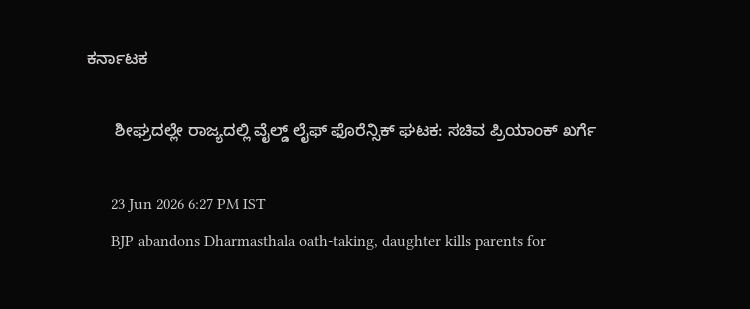ಕರ್ನಾಟಕ

      ಶೀಘ್ರದಲ್ಲೇ ರಾಜ್ಯದಲ್ಲಿ ವೈಲ್ಡ್ ಲೈಫ್ ಫೊರೆನ್ಸಿಕ್ ಘಟಕ: ಸಚಿವ ಪ್ರಿಯಾಂಕ್‌ ಖರ್ಗೆ

      23 Jun 2026 6:27 PM IST
      BJP abandons Dharmasthala oath-taking, daughter kills parents for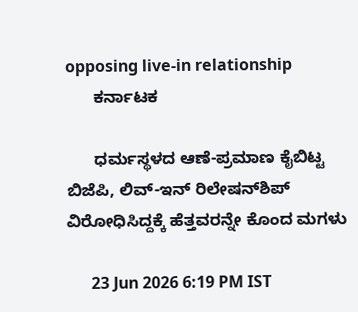opposing live-in relationship
      ಕರ್ನಾಟಕ

      ಧರ್ಮಸ್ಥಳದ ಆಣೆ-ಪ್ರಮಾಣ ಕೈಬಿಟ್ಟ ಬಿಜೆಪಿ, ಲಿವ್-ಇನ್ ರಿಲೇಷನ್‌ಶಿಪ್ ವಿರೋಧಿಸಿದ್ದಕ್ಕೆ ಹೆತ್ತವರನ್ನೇ ಕೊಂದ ಮಗಳು

      23 Jun 2026 6:19 PM IST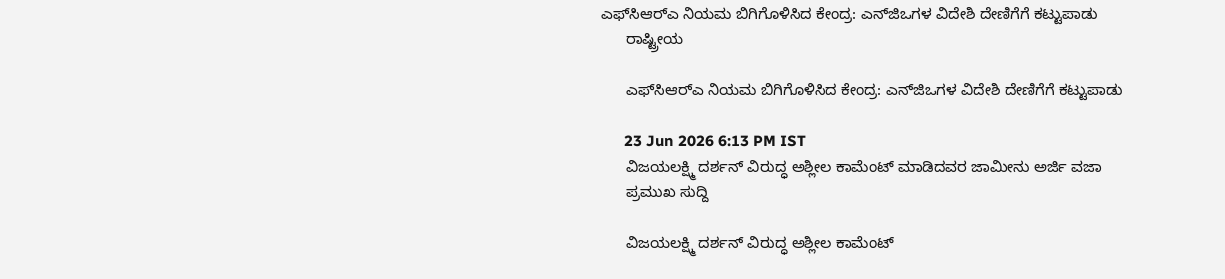ಎಫ್‌ಸಿಆರ್‌ಎ ನಿಯಮ ಬಿಗಿಗೊಳಿಸಿದ ಕೇಂದ್ರ: ಎನ್‌ಜಿಒಗಳ ವಿದೇಶಿ ದೇಣಿಗೆಗೆ ಕಟ್ಟುಪಾಡು
      ರಾಷ್ಟ್ರೀಯ

      ಎಫ್‌ಸಿಆರ್‌ಎ ನಿಯಮ ಬಿಗಿಗೊಳಿಸಿದ ಕೇಂದ್ರ: ಎನ್‌ಜಿಒಗಳ ವಿದೇಶಿ ದೇಣಿಗೆಗೆ ಕಟ್ಟುಪಾಡು

      23 Jun 2026 6:13 PM IST
      ವಿಜಯಲಕ್ಷ್ಮಿ ದರ್ಶನ್ ವಿರುದ್ಧ ಅಶ್ಲೀಲ ಕಾಮೆಂಟ್ ಮಾಡಿದವರ ಜಾಮೀನು ಅರ್ಜಿ ವಜಾ
      ಪ್ರಮುಖ ಸುದ್ದಿ

      ವಿಜಯಲಕ್ಷ್ಮಿ ದರ್ಶನ್ ವಿರುದ್ಧ ಅಶ್ಲೀಲ ಕಾಮೆಂಟ್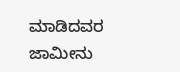ಮಾಡಿದವರ ಜಾಮೀನು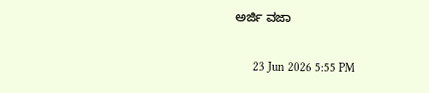ಅರ್ಜಿ ವಜಾ

      23 Jun 2026 5:55 PM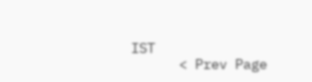IST
      < Prev Page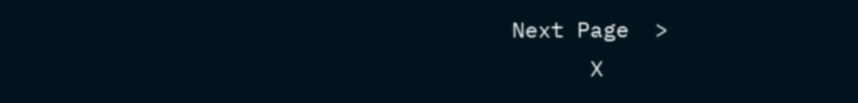Next Page  >
      X